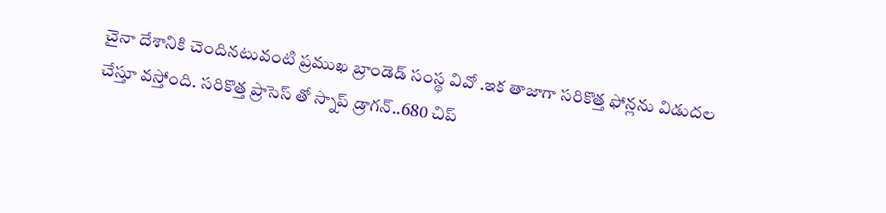చైనా దేశానికి చెందినటువంటి ప్రముఖ బ్రాండెడ్ సంస్థ వివో .ఇక తాజాగా సరికొత్త ఫోన్లను విడుదల చేస్తూ వస్తోంది. సరికొత్త ప్రాసెస్ తో స్నాప్ డ్రాగన్..680 చిప్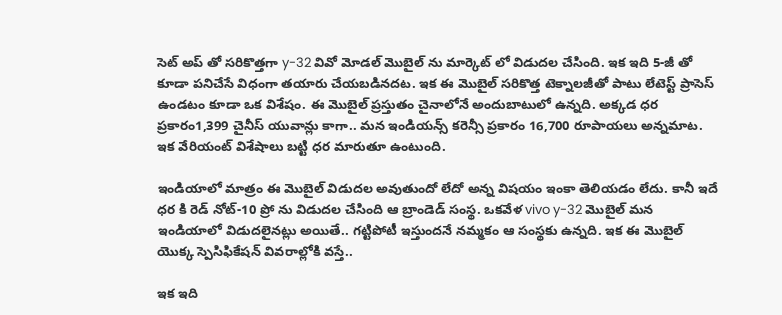సెట్ అప్ తో సరికొత్తగా y-32 వివో మోడల్ మొబైల్ ను మార్కెట్ లో విడుదల చేసింది. ఇక ఇది 5-జీ తో కూడా పనిచేసే విధంగా తయారు చేయబడినదట. ఇక ఈ మొబైల్ సరికొత్త టెక్నాలజీతో పాటు లేటెస్ట్ ప్రాసెస్ ఉండటం కూడా ఒక విశేషం. ఈ మొబైల్ ప్రస్తుతం చైనాలోనే అందుబాటులో ఉన్నది. అక్కడ ధర ప్రకారం1,399 చైనీస్ యువాన్లు కాగా.. మన ఇండియన్స్ కరెన్సీ ప్రకారం 16,700 రూపాయలు అన్నమాట. ఇక వేరియంట్ విశేషాలు బట్టి ధర మారుతూ ఉంటుంది.

ఇండియాలో మాత్రం ఈ మొబైల్ విడుదల అవుతుందో లేదో అన్న విషయం ఇంకా తెలియడం లేదు. కానీ ఇదే ధర కి రెడ్ నోట్-10 ప్రో ను విడుదల చేసింది ఆ బ్రాండెడ్ సంస్థ. ఒకవేళ vivo y-32 మొబైల్ మన ఇండియాలో విడుదలైనట్లు అయితే.. గట్టిపోటీ ఇస్తుందనే నమ్మకం ఆ సంస్థకు ఉన్నది. ఇక ఈ మొబైల్ యొక్క స్పెసిఫికేషన్ వివరాల్లోకి వస్తే..

ఇక ఇది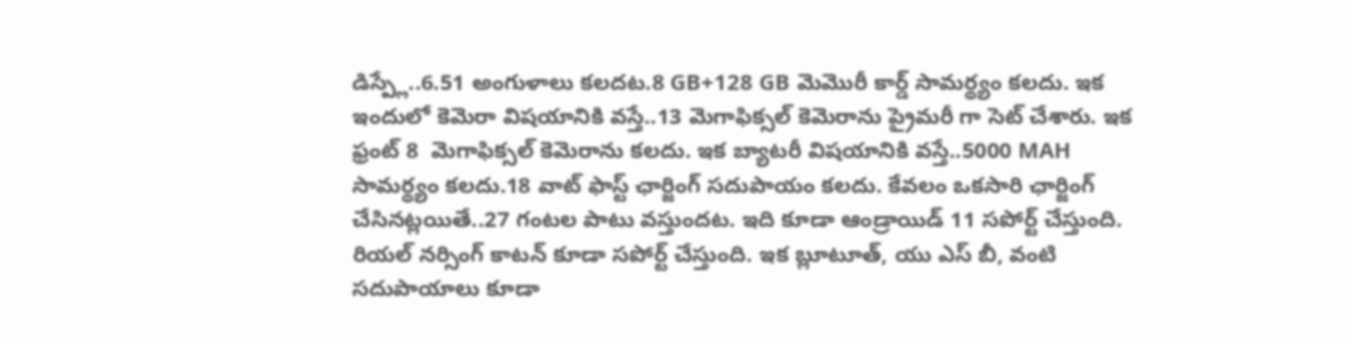డిస్ప్లే..6.51 అంగుళాలు కలదట.8 GB+128 GB మెమొరీ కార్డ్ సామర్థ్యం కలదు. ఇక ఇందులో కెమెరా విషయానికి వస్తే..13 మెగాఫిక్సల్ కెమెరాను ప్రైమరీ గా సెట్ చేశారు. ఇక ఫ్రంట్ 8  మెగాఫిక్సల్ కెమెరాను కలదు. ఇక బ్యాటరీ విషయానికి వస్తే..5000 MAH సామర్థ్యం కలదు.18 వాట్ ఫాస్ట్ ఛార్జింగ్ సదుపాయం కలదు. కేవలం ఒకసారి ఛార్జింగ్ చేసినట్లయితే..27 గంటల పాటు వస్తుందట. ఇది కూడా ఆండ్రాయిడ్ 11 సపోర్ట్ చేస్తుంది. రియల్ నర్సింగ్ కాటన్ కూడా సపోర్ట్ చేస్తుంది. ఇక బ్లూటూత్, యు ఎస్ బీ, వంటి సదుపాయాలు కూడా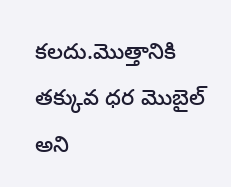కలదు.మొత్తానికి తక్కువ ధర మొబైల్ అని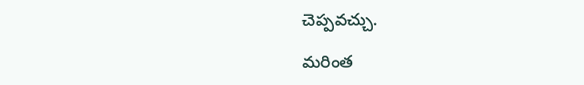చెప్పవచ్చు.

మరింత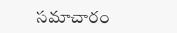సమాచారం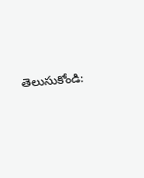తెలుసుకోండి: